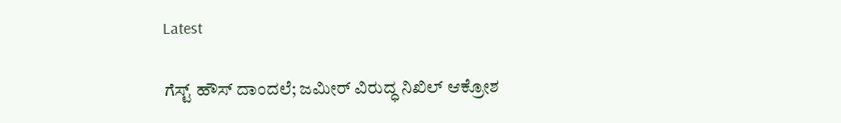Latest

ಗೆಸ್ಟ್ ಹೌಸ್ ದಾಂದಲೆ; ಜಮೀರ್ ವಿರುದ್ಧ ನಿಖಿಲ್ ಆಕ್ರೋಶ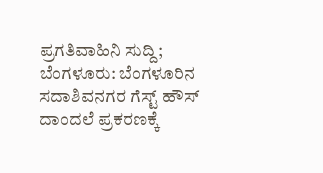ಪ್ರಗತಿವಾಹಿನಿ ಸುದ್ದಿ; ಬೆಂಗಳೂರು: ಬೆಂಗಳೂರಿನ ಸದಾಶಿವನಗರ ಗೆಸ್ಟ್ ಹೌಸ್ ದಾಂದಲೆ ಪ್ರಕರಣಕ್ಕೆ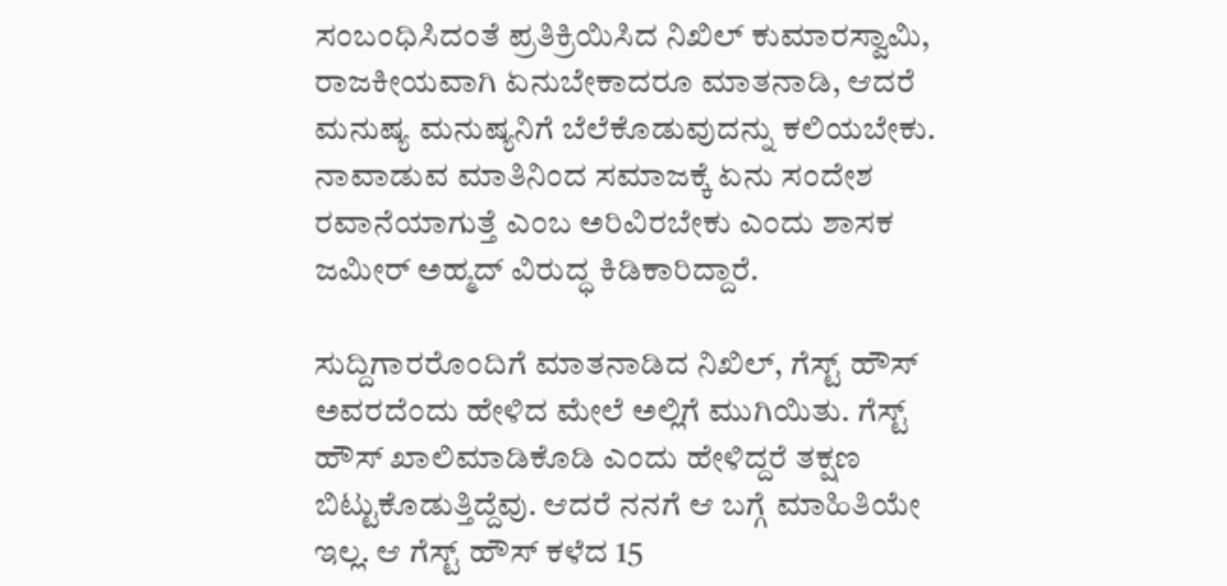ಸಂಬಂಧಿಸಿದಂತೆ ಪ್ರತಿಕ್ರಿಯಿಸಿದ ನಿಖಿಲ್ ಕುಮಾರಸ್ವಾಮಿ, ರಾಜಕೀಯವಾಗಿ ಏನುಬೇಕಾದರೂ ಮಾತನಾಡಿ, ಆದರೆ ಮನುಷ್ಯ ಮನುಷ್ಯನಿಗೆ ಬೆಲೆಕೊಡುವುದನ್ನು ಕಲಿಯಬೇಕು. ನಾವಾಡುವ ಮಾತಿನಿಂದ ಸಮಾಜಕ್ಕೆ ಏನು ಸಂದೇಶ ರವಾನೆಯಾಗುತ್ತೆ ಎಂಬ ಅರಿವಿರಬೇಕು ಎಂದು ಶಾಸಕ ಜಮೀರ್ ಅಹ್ಮದ್ ವಿರುದ್ಧ ಕಿಡಿಕಾರಿದ್ದಾರೆ.

ಸುದ್ದಿಗಾರರೊಂದಿಗೆ ಮಾತನಾಡಿದ ನಿಖಿಲ್, ಗೆಸ್ಟ್ ಹೌಸ್ ಅವರದೆಂದು ಹೇಳಿದ ಮೇಲೆ ಅಲ್ಲಿಗೆ ಮುಗಿಯಿತು. ಗೆಸ್ಟ್ ಹೌಸ್ ಖಾಲಿಮಾಡಿಕೊಡಿ ಎಂದು ಹೇಳಿದ್ದರೆ ತಕ್ಷಣ ಬಿಟ್ಟುಕೊಡುತ್ತಿದ್ದೆವು. ಆದರೆ ನನಗೆ ಆ ಬಗ್ಗೆ ಮಾಹಿತಿಯೇ ಇಲ್ಲ. ಆ ಗೆಸ್ಟ್ ಹೌಸ್ ಕಳೆದ 15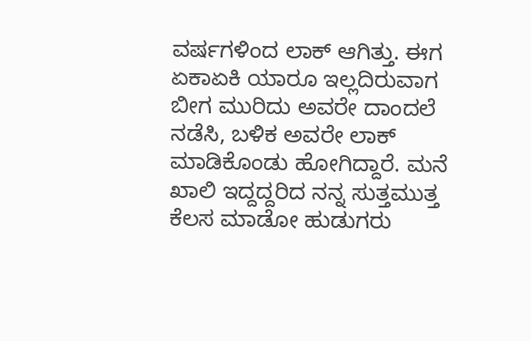ವರ್ಷಗಳಿಂದ ಲಾಕ್ ಆಗಿತ್ತು. ಈಗ ಏಕಾಏಕಿ ಯಾರೂ ಇಲ್ಲದಿರುವಾಗ ಬೀಗ ಮುರಿದು ಅವರೇ ದಾಂದಲೆ ನಡೆಸಿ, ಬಳಿಕ ಅವರೇ ಲಾಕ್ ಮಾಡಿಕೊಂಡು ಹೋಗಿದ್ದಾರೆ. ಮನೆ ಖಾಲಿ ಇದ್ದದ್ದರಿದ ನನ್ನ ಸುತ್ತಮುತ್ತ ಕೆಲಸ ಮಾಡೋ ಹುಡುಗರು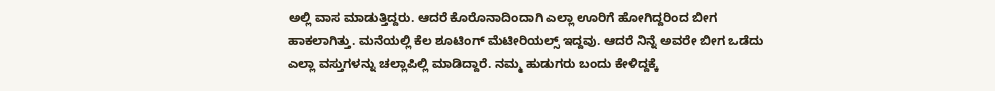ಅಲ್ಲಿ ವಾಸ ಮಾಡುತ್ತಿದ್ದರು. ಆದರೆ ಕೊರೊನಾದಿಂದಾಗಿ ಎಲ್ಲಾ ಊರಿಗೆ ಹೋಗಿದ್ದರಿಂದ ಬೀಗ ಹಾಕಲಾಗಿತ್ತು. ಮನೆಯಲ್ಲಿ ಕೆಲ ಶೂಟಿಂಗ್ ಮೆಟೀರಿಯಲ್ಸ್ ಇದ್ದವು. ಆದರೆ ನಿನ್ನೆ ಅವರೇ ಬೀಗ ಒಡೆದು ಎಲ್ಲಾ ವಸ್ತುಗಳನ್ನು ಚಲ್ಲಾಪಿಲ್ಲಿ ಮಾಡಿದ್ದಾರೆ. ನಮ್ಮ ಹುಡುಗರು ಬಂದು ಕೇಳಿದ್ದಕ್ಕೆ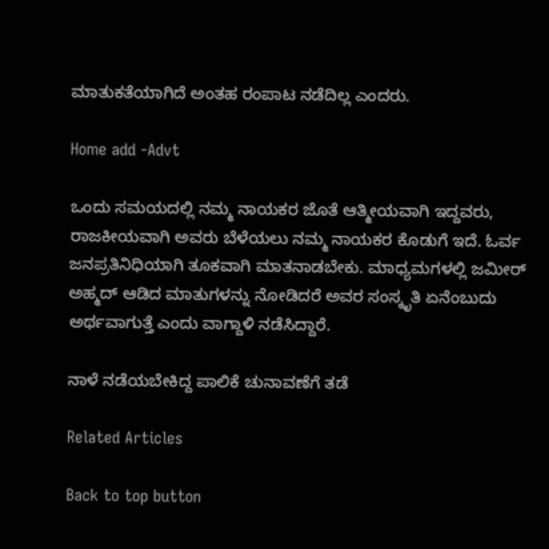ಮಾತುಕತೆಯಾಗಿದೆ ಅಂತಹ ರಂಪಾಟ ನಡೆದಿಲ್ಲ ಎಂದರು.

Home add -Advt

ಒಂದು ಸಮಯದಲ್ಲಿ ನಮ್ಮ ನಾಯಕರ ಜೊತೆ ಆತ್ಮೀಯವಾಗಿ ಇದ್ದವರು, ರಾಜಕೀಯವಾಗಿ ಅವರು ಬೆಳೆಯಲು ನಮ್ಮ ನಾಯಕರ ಕೊಡುಗೆ ಇದೆ. ಓರ್ವ ಜನಪ್ರತಿನಿಧಿಯಾಗಿ ತೂಕವಾಗಿ ಮಾತನಾಡಬೇಕು. ಮಾಧ್ಯಮಗಳಲ್ಲಿ ಜಮೀರ್ ಅಹ್ಮದ್ ಆಡಿದ ಮಾತುಗಳನ್ನು ನೋಡಿದರೆ ಅವರ ಸಂಸ್ಕೃತಿ ಏನೆಂಬುದು ಅರ್ಥವಾಗುತ್ತೆ ಎಂದು ವಾಗ್ದಾಳಿ ನಡೆಸಿದ್ದಾರೆ.

ನಾಳೆ ನಡೆಯಬೇಕಿದ್ದ ಪಾಲಿಕೆ ಚುನಾವಣೆಗೆ ತಡೆ

Related Articles

Back to top button